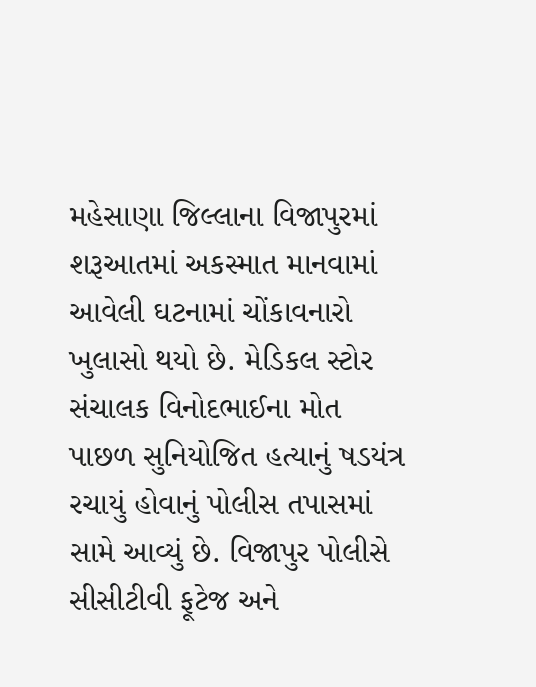મહેસાણા જિલ્લાના વિજાપુરમાં શરૂઆતમાં અકસ્માત માનવામાં આવેલી ઘટનામાં ચોંકાવનારો ખુલાસો થયો છે. મેડિકલ સ્ટોર સંચાલક વિનોદભાઈના મોત પાછળ સુનિયોજિત હત્યાનું ષડયંત્ર રચાયું હોવાનું પોલીસ તપાસમાં સામે આવ્યું છે. વિજાપુર પોલીસે સીસીટીવી ફૂટેજ અને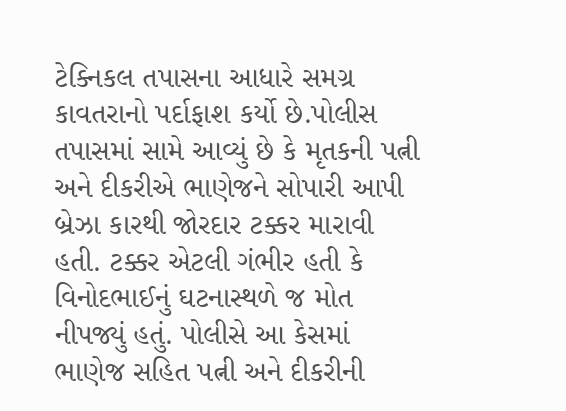ટેક્નિકલ તપાસના આધારે સમગ્ર કાવતરાનો પર્દાફાશ કર્યો છે.પોલીસ તપાસમાં સામે આવ્યું છે કે મૃતકની પત્ની અને દીકરીએ ભાણેજને સોપારી આપી બ્રેઝા કારથી જોરદાર ટક્કર મારાવી હતી. ટક્કર એટલી ગંભીર હતી કે વિનોદભાઈનું ઘટનાસ્થળે જ મોત નીપજ્યું હતું. પોલીસે આ કેસમાં ભાણેજ સહિત પત્ની અને દીકરીની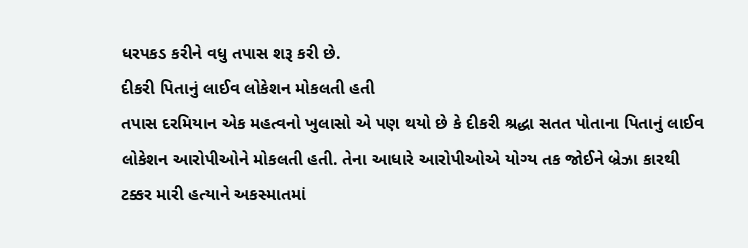ધરપકડ કરીને વધુ તપાસ શરૂ કરી છે.
દીકરી પિતાનું લાઈવ લોકેશન મોકલતી હતી
તપાસ દરમિયાન એક મહત્વનો ખુલાસો એ પણ થયો છે કે દીકરી શ્રદ્ધા સતત પોતાના પિતાનું લાઈવ લોકેશન આરોપીઓને મોકલતી હતી. તેના આધારે આરોપીઓએ યોગ્ય તક જોઈને બ્રેઝા કારથી ટક્કર મારી હત્યાને અકસ્માતમાં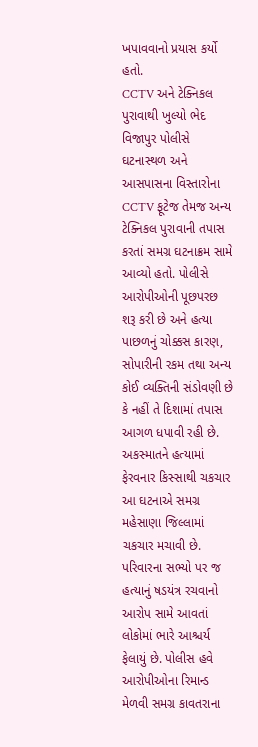ખપાવવાનો પ્રયાસ કર્યો હતો.
CCTV અને ટેક્નિકલ પુરાવાથી ખુલ્યો ભેદ
વિજાપુર પોલીસે ઘટનાસ્થળ અને આસપાસના વિસ્તારોના CCTV ફૂટેજ તેમજ અન્ય ટેક્નિકલ પુરાવાની તપાસ કરતાં સમગ્ર ઘટનાક્રમ સામે આવ્યો હતો. પોલીસે આરોપીઓની પૂછપરછ શરૂ કરી છે અને હત્યા પાછળનું ચોક્કસ કારણ, સોપારીની રકમ તથા અન્ય કોઈ વ્યક્તિની સંડોવણી છે કે નહીં તે દિશામાં તપાસ આગળ ધપાવી રહી છે.
અકસ્માતને હત્યામાં ફેરવનાર કિસ્સાથી ચકચાર
આ ઘટનાએ સમગ્ર મહેસાણા જિલ્લામાં ચકચાર મચાવી છે. પરિવારના સભ્યો પર જ હત્યાનું ષડયંત્ર રચવાનો આરોપ સામે આવતાં લોકોમાં ભારે આશ્ચર્ય ફેલાયું છે. પોલીસ હવે આરોપીઓના રિમાન્ડ મેળવી સમગ્ર કાવતરાના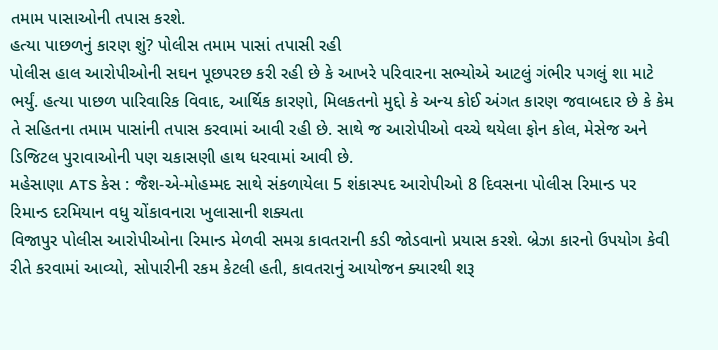તમામ પાસાઓની તપાસ કરશે.
હત્યા પાછળનું કારણ શું? પોલીસ તમામ પાસાં તપાસી રહી
પોલીસ હાલ આરોપીઓની સઘન પૂછપરછ કરી રહી છે કે આખરે પરિવારના સભ્યોએ આટલું ગંભીર પગલું શા માટે ભર્યું. હત્યા પાછળ પારિવારિક વિવાદ, આર્થિક કારણો, મિલકતનો મુદ્દો કે અન્ય કોઈ અંગત કારણ જવાબદાર છે કે કેમ તે સહિતના તમામ પાસાંની તપાસ કરવામાં આવી રહી છે. સાથે જ આરોપીઓ વચ્ચે થયેલા ફોન કોલ, મેસેજ અને ડિજિટલ પુરાવાઓની પણ ચકાસણી હાથ ધરવામાં આવી છે.
મહેસાણા ATS કેસ : જૈશ-એ-મોહમ્મદ સાથે સંકળાયેલા 5 શંકાસ્પદ આરોપીઓ 8 દિવસના પોલીસ રિમાન્ડ પર
રિમાન્ડ દરમિયાન વધુ ચોંકાવનારા ખુલાસાની શક્યતા
વિજાપુર પોલીસ આરોપીઓના રિમાન્ડ મેળવી સમગ્ર કાવતરાની કડી જોડવાનો પ્રયાસ કરશે. બ્રેઝા કારનો ઉપયોગ કેવી રીતે કરવામાં આવ્યો, સોપારીની રકમ કેટલી હતી, કાવતરાનું આયોજન ક્યારથી શરૂ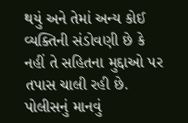થયું અને તેમાં અન્ય કોઈ વ્યક્તિની સંડોવણી છે કે નહીં તે સહિતના મુદ્દાઓ પર તપાસ ચાલી રહી છે. પોલીસનું માનવું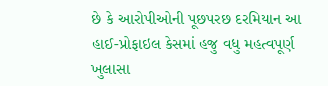છે કે આરોપીઓની પૂછપરછ દરમિયાન આ હાઈ-પ્રોફાઇલ કેસમાં હજુ વધુ મહત્વપૂર્ણ ખુલાસા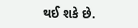થઈ શકે છે.